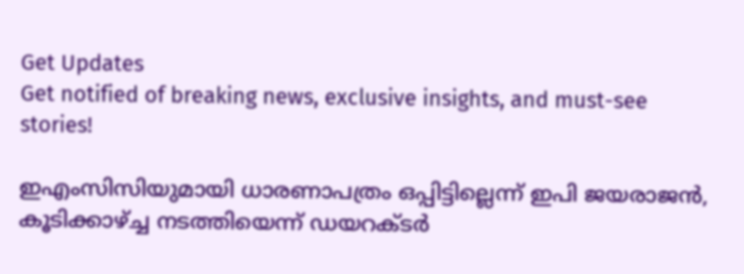Get Updates
Get notified of breaking news, exclusive insights, and must-see stories!

ഇഎംസിസിയുമായി ധാരണാപത്രം ഒപ്പിട്ടില്ലെന്ന് ഇപി ജയരാജന്‍, കൂടിക്കാഴ്ച്ച നടത്തിയെന്ന് ഡയറക്ടര്‍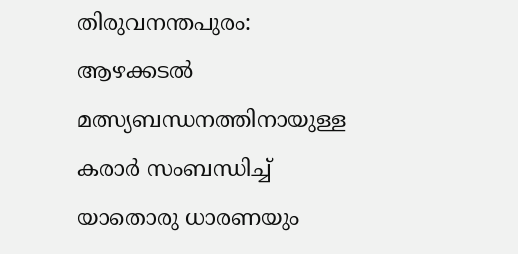തിരുവനന്തപുരം: ആഴക്കടല്‍ മത്സ്യബന്ധനത്തിനായുള്ള കരാര്‍ സംബന്ധിച്ച് യാതൊരു ധാരണയും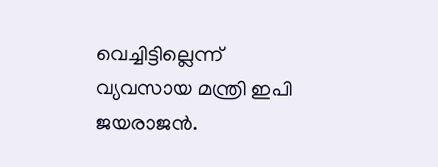വെച്ചിട്ടില്ലെന്ന് വ്യവസായ മന്ത്രി ഇപി ജയരാജന്‍.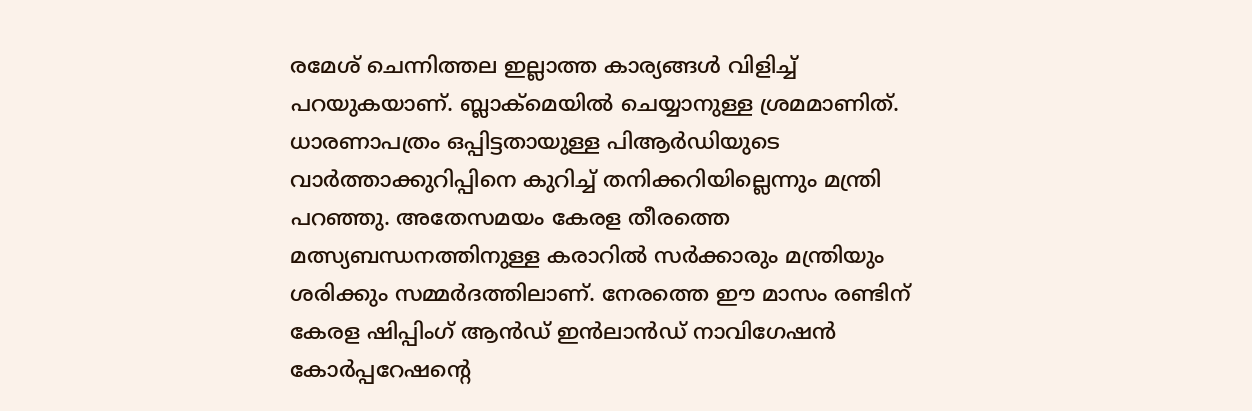രമേശ് ചെന്നിത്തല ഇല്ലാത്ത കാര്യങ്ങള്‍ വിളിച്ച് പറയുകയാണ്. ബ്ലാക്‌മെയില്‍ ചെയ്യാനുള്ള ശ്രമമാണിത്. ധാരണാപത്രം ഒപ്പിട്ടതായുള്ള പിആര്‍ഡിയുടെ വാര്‍ത്താക്കുറിപ്പിനെ കുറിച്ച് തനിക്കറിയില്ലെന്നും മന്ത്രി പറഞ്ഞു. അതേസമയം കേരള തീരത്തെ മത്സ്യബന്ധനത്തിനുള്ള കരാറില്‍ സര്‍ക്കാരും മന്ത്രിയും ശരിക്കും സമ്മര്‍ദത്തിലാണ്. നേരത്തെ ഈ മാസം രണ്ടിന് കേരള ഷിപ്പിംഗ് ആന്‍ഡ് ഇന്‍ലാന്‍ഡ് നാവിഗേഷന്‍ കോര്‍പ്പറേഷന്റെ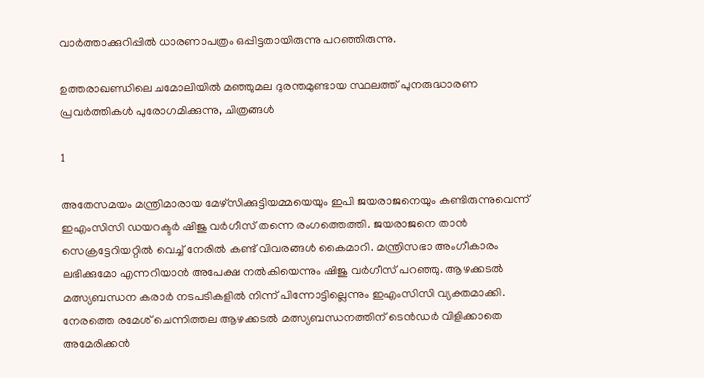വാര്‍ത്താക്കുറിപ്പില്‍ ധാരണാപത്രം ഒപ്പിട്ടതായിരുന്നു പറഞ്ഞിരുന്നു.

ഉത്തരാഖണ്ഡിലെ ചമോലിയില്‍ മഞ്ഞുമല ദുരന്തമുണ്ടായ സ്ഥലത്ത് പുനരുദ്ധാരണ പ്രവര്‍ത്തികള്‍ പുരോഗമിക്കുന്നു, ചിത്രങ്ങള്‍

1

അതേസമയം മന്ത്രിമാരായ മേഴ്‌സിക്കുട്ടിയമ്മയെയും ഇപി ജയരാജനെയും കണ്ടിരുന്നുവെന്ന് ഇഎംസിസി ഡയറക്ടര്‍ ഷിജു വര്‍ഗീസ് തന്നെ രംഗത്തെത്തി. ജയരാജനെ താന്‍ സെക്രട്ടേറിയറ്റില്‍ വെച്ച് നേരില്‍ കണ്ട് വിവരങ്ങള്‍ കൈമാറി. മന്ത്രിസഭാ അംഗീകാരം ലഭിക്കുമോ എന്നറിയാന്‍ അപേക്ഷ നല്‍കിയെന്നും ഷിജു വര്‍ഗീസ് പറഞ്ഞു. ആഴക്കടല്‍ മത്സ്യബന്ധന കരാര്‍ നടപടികളില്‍ നിന്ന് പിന്നോട്ടില്ലെന്നും ഇഎംസിസി വ്യക്തമാക്കി. നേരത്തെ രമേശ് ചെന്നിത്തല ആഴക്കടല്‍ മത്സ്യബന്ധനത്തിന് ടെന്‍ഡര്‍ വിളിക്കാതെ അമേരിക്കന്‍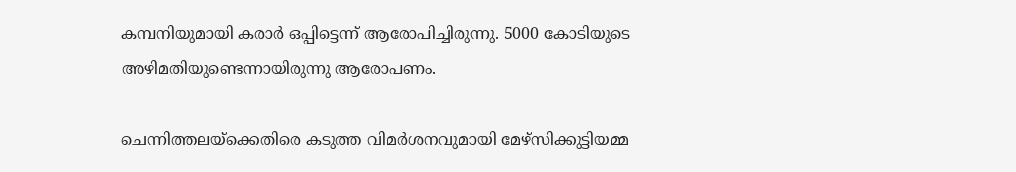കമ്പനിയുമായി കരാര്‍ ഒപ്പിട്ടെന്ന് ആരോപിച്ചിരുന്നു. 5000 കോടിയുടെ അഴിമതിയുണ്ടെന്നായിരുന്നു ആരോപണം.

ചെന്നിത്തലയ്‌ക്കെതിരെ കടുത്ത വിമര്‍ശനവുമായി മേഴ്‌സിക്കുട്ടിയമ്മ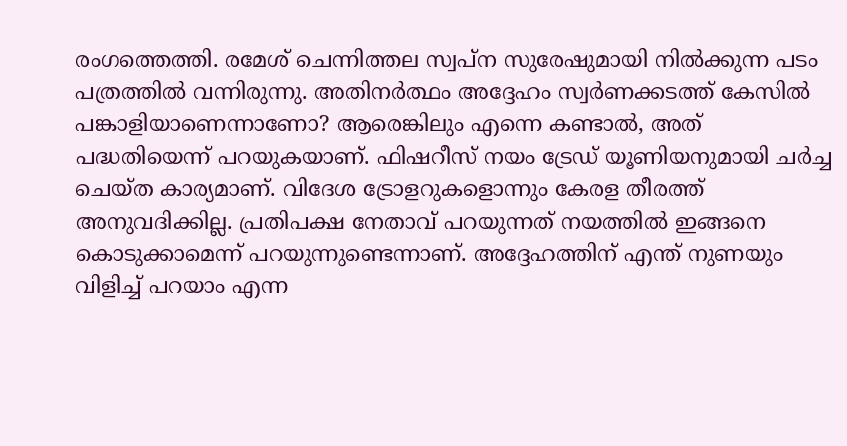രംഗത്തെത്തി. രമേശ് ചെന്നിത്തല സ്വപ്‌ന സുരേഷുമായി നില്‍ക്കുന്ന പടം പത്രത്തില്‍ വന്നിരുന്നു. അതിനര്‍ത്ഥം അദ്ദേഹം സ്വര്‍ണക്കടത്ത് കേസില്‍ പങ്കാളിയാണെന്നാണോ? ആരെങ്കിലും എന്നെ കണ്ടാല്‍, അത് പദ്ധതിയെന്ന് പറയുകയാണ്. ഫിഷറീസ് നയം ട്രേഡ് യൂണിയനുമായി ചര്‍ച്ച ചെയ്ത കാര്യമാണ്. വിദേശ ട്രോളറുകളൊന്നും കേരള തീരത്ത് അനുവദിക്കില്ല. പ്രതിപക്ഷ നേതാവ് പറയുന്നത് നയത്തില്‍ ഇങ്ങനെ കൊടുക്കാമെന്ന് പറയുന്നുണ്ടെന്നാണ്. അദ്ദേഹത്തിന് എന്ത് നുണയും വിളിച്ച് പറയാം എന്ന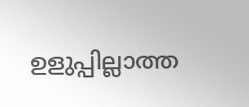ഉളുപ്പില്ലാത്ത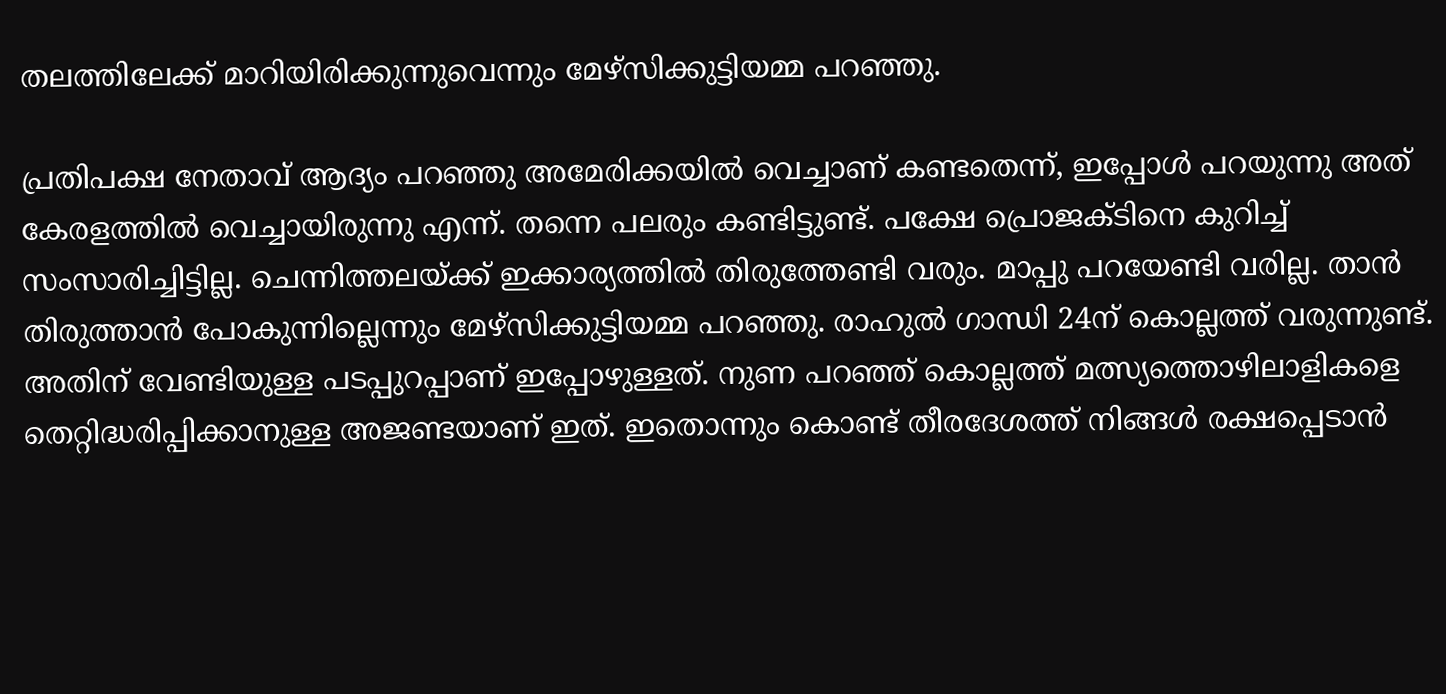തലത്തിലേക്ക് മാറിയിരിക്കുന്നുവെന്നും മേഴ്‌സിക്കുട്ടിയമ്മ പറഞ്ഞു.

പ്രതിപക്ഷ നേതാവ് ആദ്യം പറഞ്ഞു അമേരിക്കയില്‍ വെച്ചാണ് കണ്ടതെന്ന്, ഇപ്പോള്‍ പറയുന്നു അത് കേരളത്തില്‍ വെച്ചായിരുന്നു എന്ന്. തന്നെ പലരും കണ്ടിട്ടുണ്ട്. പക്ഷേ പ്രൊജക്ടിനെ കുറിച്ച് സംസാരിച്ചിട്ടില്ല. ചെന്നിത്തലയ്ക്ക് ഇക്കാര്യത്തില്‍ തിരുത്തേണ്ടി വരും. മാപ്പു പറയേണ്ടി വരില്ല. താന്‍ തിരുത്താന്‍ പോകുന്നില്ലെന്നും മേഴ്‌സിക്കുട്ടിയമ്മ പറഞ്ഞു. രാഹുല്‍ ഗാന്ധി 24ന് കൊല്ലത്ത് വരുന്നുണ്ട്. അതിന് വേണ്ടിയുള്ള പടപ്പുറപ്പാണ് ഇപ്പോഴുള്ളത്. നുണ പറഞ്ഞ് കൊല്ലത്ത് മത്സ്യത്തൊഴിലാളികളെ തെറ്റിദ്ധരിപ്പിക്കാനുള്ള അജണ്ടയാണ് ഇത്. ഇതൊന്നും കൊണ്ട് തീരദേശത്ത് നിങ്ങള്‍ രക്ഷപ്പെടാന്‍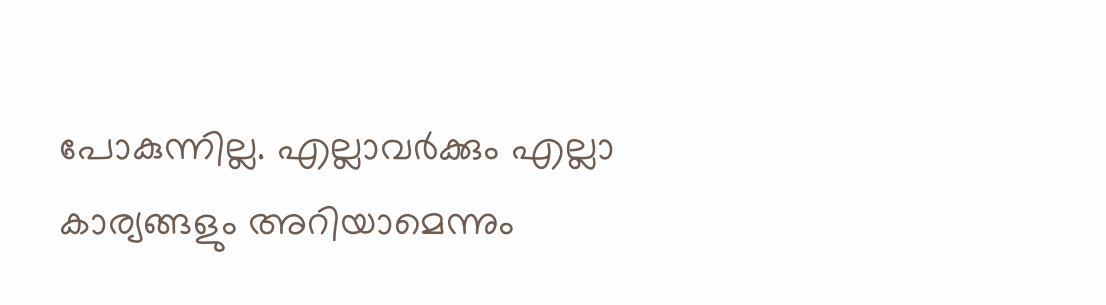പോകുന്നില്ല. എല്ലാവര്‍ക്കും എല്ലാ കാര്യങ്ങളും അറിയാമെന്നും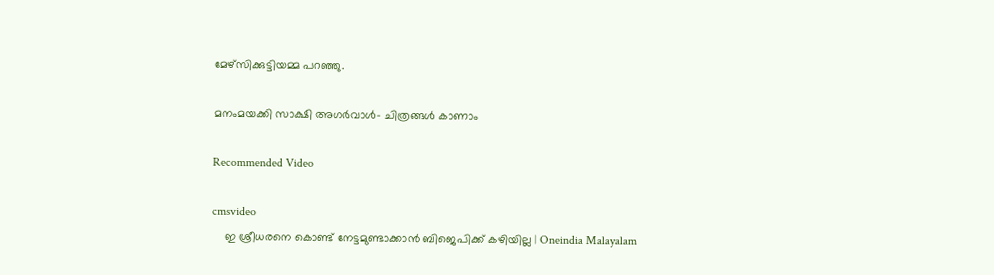മേഴ്‌സിക്കുട്ടിയമ്മ പറഞ്ഞു.

മനംമയക്കി സാക്ഷി അഗർവാൾ- ചിത്രങ്ങൾ കാണാം

Recommended Video

cmsvideo
    ഇ ശ്രീധരനെ കൊണ്ട് നേട്ടമുണ്ടാക്കാന്‍ ബിജെപിക്ക് കഴിയില്ല | Oneindia Malayalam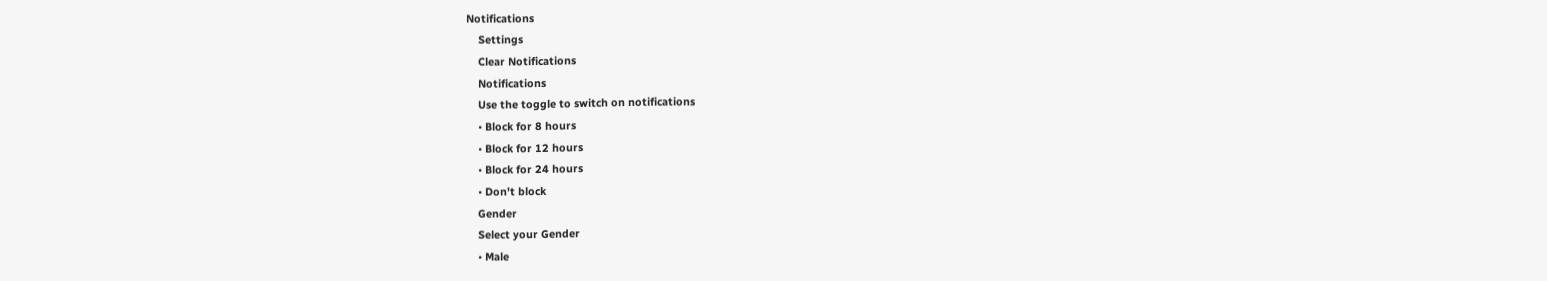Notifications
    Settings
    Clear Notifications
    Notifications
    Use the toggle to switch on notifications
    • Block for 8 hours
    • Block for 12 hours
    • Block for 24 hours
    • Don't block
    Gender
    Select your Gender
    • Male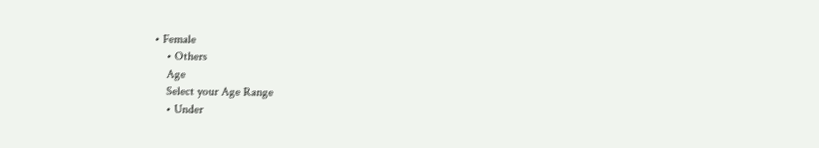• Female
    • Others
    Age
    Select your Age Range
    • Under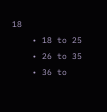18
    • 18 to 25
    • 26 to 35
    • 36 to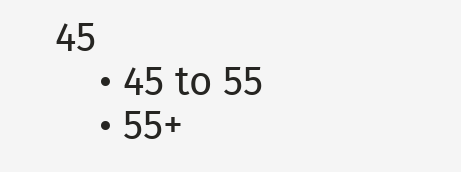45
    • 45 to 55
    • 55+